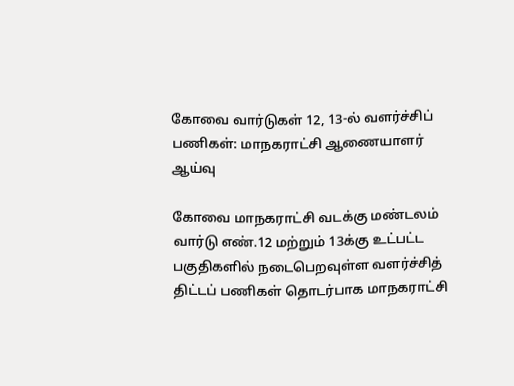கோவை வார்டுகள் 12, 13-ல் வளர்ச்சிப் பணிகள்: மாநகராட்சி ஆணையாளர் ஆய்வு

கோவை மாநகராட்சி வடக்கு மண்டலம் வார்டு எண்.12 மற்றும் 13க்கு உட்பட்ட பகுதிகளில் நடைபெறவுள்ள வளர்ச்சித் திட்டப் பணிகள் தொடர்பாக மாநகராட்சி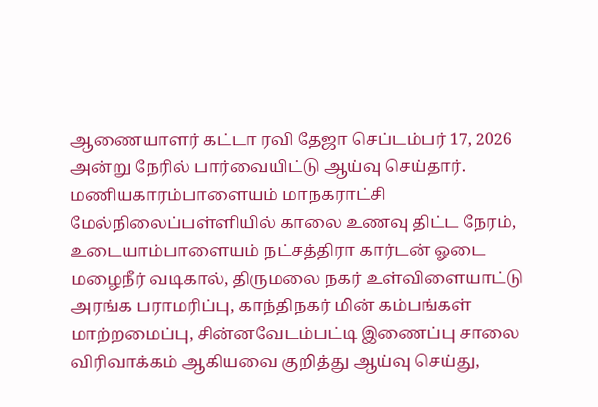ஆணையாளர் கட்டா ரவி தேஜா செப்டம்பர் 17, 2026 அன்று நேரில் பார்வையிட்டு ஆய்வு செய்தார். மணியகாரம்பாளையம் மாநகராட்சி மேல்நிலைப்பள்ளியில் காலை உணவு திட்ட நேரம், உடையாம்பாளையம் நட்சத்திரா கார்டன் ஓடை மழைநீர் வடிகால், திருமலை நகர் உள்விளையாட்டு அரங்க பராமரிப்பு, காந்திநகர் மின் கம்பங்கள் மாற்றமைப்பு, சின்னவேடம்பட்டி இணைப்பு சாலை விரிவாக்கம் ஆகியவை குறித்து ஆய்வு செய்து,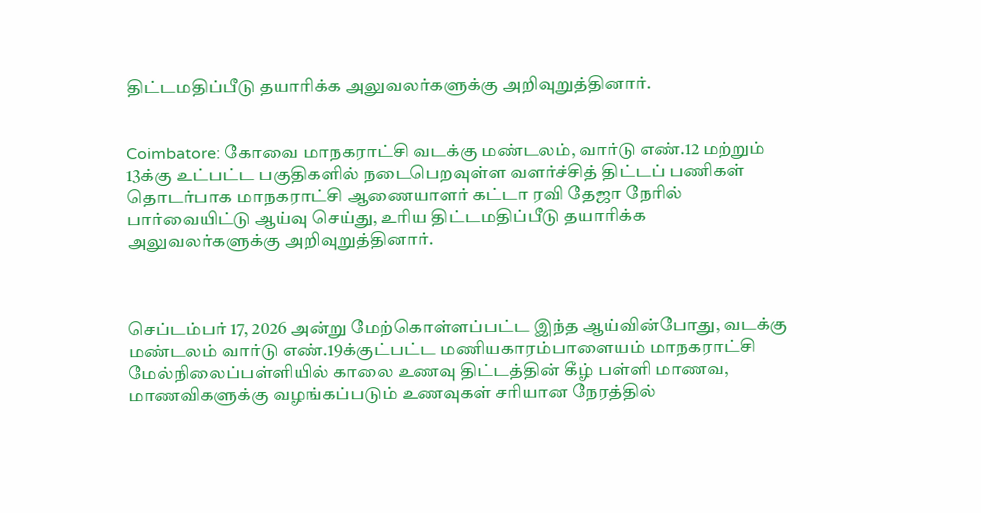திட்டமதிப்பீடு தயாரிக்க அலுவலர்களுக்கு அறிவுறுத்தினார்.


Coimbatore: கோவை மாநகராட்சி வடக்கு மண்டலம், வார்டு எண்.12 மற்றும் 13க்கு உட்பட்ட பகுதிகளில் நடைபெறவுள்ள வளர்ச்சித் திட்டப் பணிகள் தொடர்பாக மாநகராட்சி ஆணையாளர் கட்டா ரவி தேஜா நேரில் பார்வையிட்டு ஆய்வு செய்து, உரிய திட்டமதிப்பீடு தயாரிக்க அலுவலர்களுக்கு அறிவுறுத்தினார்.



செப்டம்பர் 17, 2026 அன்று மேற்கொள்ளப்பட்ட இந்த ஆய்வின்போது, வடக்கு மண்டலம் வார்டு எண்.19க்குட்பட்ட மணியகாரம்பாளையம் மாநகராட்சி மேல்நிலைப்பள்ளியில் காலை உணவு திட்டத்தின் கீழ் பள்ளி மாணவ, மாணவிகளுக்கு வழங்கப்படும் உணவுகள் சரியான நேரத்தில்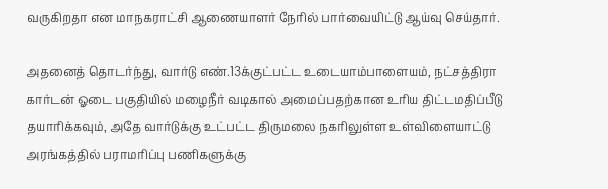வருகிறதா என மாநகராட்சி ஆணையாளர் நேரில் பார்வையிட்டு ஆய்வு செய்தார்.

அதனைத் தொடர்ந்து, வார்டு எண்.13க்குட்பட்ட உடையாம்பாளையம், நட்சத்திரா கார்டன் ஓடை பகுதியில் மழைநீர் வடிகால் அமைப்பதற்கான உரிய திட்டமதிப்பீடு தயாரிக்கவும், அதே வார்டுக்கு உட்பட்ட திருமலை நகரிலுள்ள உள்விளையாட்டு அரங்கத்தில் பராமரிப்பு பணிகளுக்கு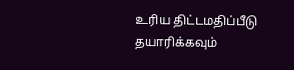உரிய திட்டமதிப்பீடு தயாரிக்கவும்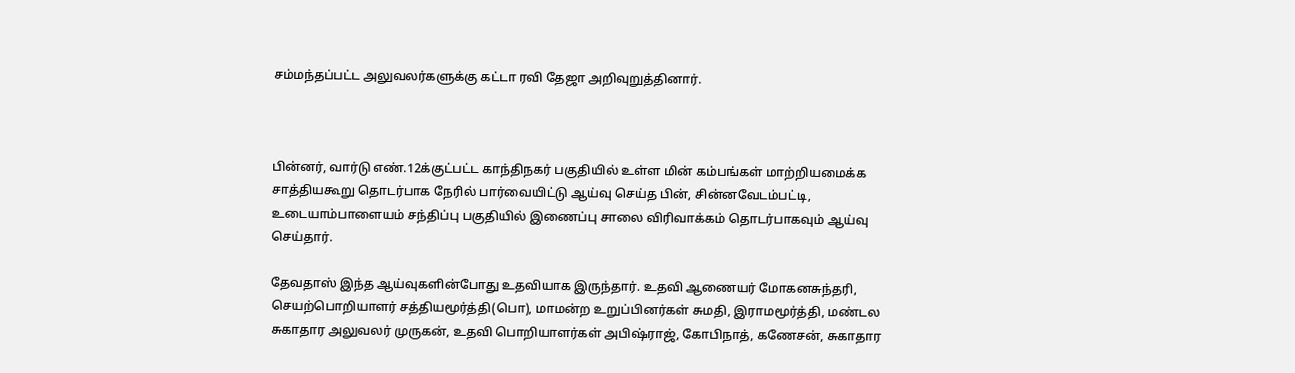சம்மந்தப்பட்ட அலுவலர்களுக்கு கட்டா ரவி தேஜா அறிவுறுத்தினார்.



பின்னர், வார்டு எண்.12க்குட்பட்ட காந்திநகர் பகுதியில் உள்ள மின் கம்பங்கள் மாற்றியமைக்க சாத்தியகூறு தொடர்பாக நேரில் பார்வையிட்டு ஆய்வு செய்த பின், சின்னவேடம்பட்டி, உடையாம்பாளையம் சந்திப்பு பகுதியில் இணைப்பு சாலை விரிவாக்கம் தொடர்பாகவும் ஆய்வு செய்தார்.

தேவதாஸ் இந்த ஆய்வுகளின்போது உதவியாக இருந்தார். உதவி ஆணையர் மோகனசுந்தரி, செயற்பொறியாளர் சத்தியமூர்த்தி(பொ), மாமன்ற உறுப்பினர்கள் சுமதி, இராமமூர்த்தி, மண்டல சுகாதார அலுவலர் முருகன், உதவி பொறியாளர்கள் அபிஷ்ராஜ், கோபிநாத், கணேசன், சுகாதார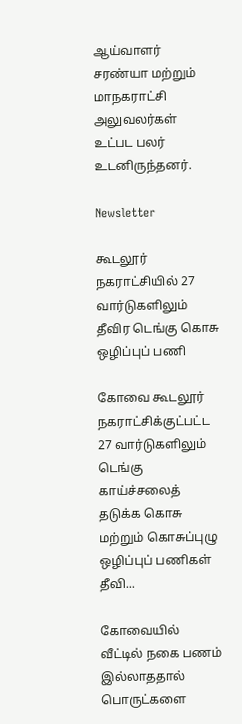ஆய்வாளர் சரண்யா மற்றும் மாநகராட்சி அலுவலர்கள் உட்பட பலர் உடனிருந்தனர்.

Newsletter

கூடலூர் நகராட்சியில் 27 வார்டுகளிலும் தீவிர டெங்கு கொசு ஒழிப்புப் பணி

கோவை கூடலூர் நகராட்சிக்குட்பட்ட 27 வார்டுகளிலும் டெங்கு காய்ச்சலைத் தடுக்க கொசு மற்றும் கொசுப்புழு ஒழிப்புப் பணிகள் தீவி...

கோவையில் வீட்டில் நகை பணம் இல்லாததால் பொருட்களை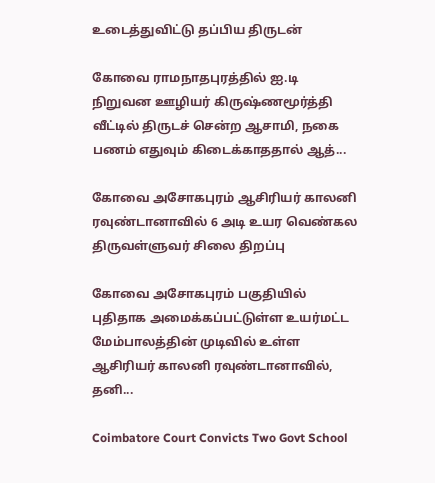உடைத்துவிட்டு தப்பிய திருடன்

கோவை ராமநாதபுரத்தில் ஐ.டி நிறுவன ஊழியர் கிருஷ்ணமூர்த்தி வீட்டில் திருடச் சென்ற ஆசாமி, நகை பணம் எதுவும் கிடைக்காததால் ஆத்...

கோவை அசோகபுரம் ஆசிரியர் காலனி ரவுண்டானாவில் 6 அடி உயர வெண்கல திருவள்ளுவர் சிலை திறப்பு

கோவை அசோகபுரம் பகுதியில் புதிதாக அமைக்கப்பட்டுள்ள உயர்மட்ட மேம்பாலத்தின் முடிவில் உள்ள ஆசிரியர் காலனி ரவுண்டானாவில், தனி...

Coimbatore Court Convicts Two Govt School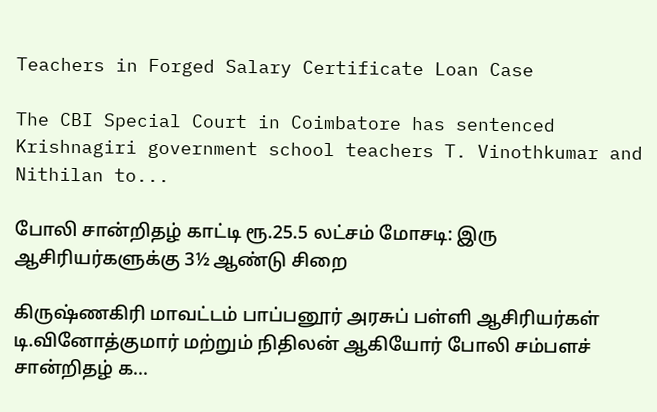Teachers in Forged Salary Certificate Loan Case

The CBI Special Court in Coimbatore has sentenced Krishnagiri government school teachers T. Vinothkumar and Nithilan to...

போலி சான்றிதழ் காட்டி ரூ.25.5 லட்சம் மோசடி: இரு ஆசிரியர்களுக்கு 3½ ஆண்டு சிறை

கிருஷ்ணகிரி மாவட்டம் பாப்பனூர் அரசுப் பள்ளி ஆசிரியர்கள் டி.வினோத்குமார் மற்றும் நிதிலன் ஆகியோர் போலி சம்பளச் சான்றிதழ் க...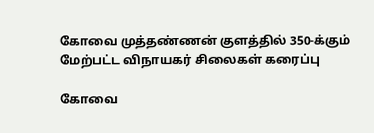கோவை முத்தண்ணன் குளத்தில் 350-க்கும் மேற்பட்ட விநாயகர் சிலைகள் கரைப்பு

கோவை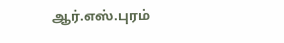ஆர்.எஸ்.புரம்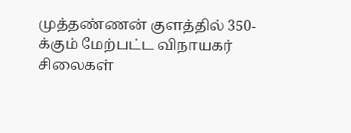முத்தண்ணன் குளத்தில் 350-க்கும் மேற்பட்ட விநாயகர் சிலைகள்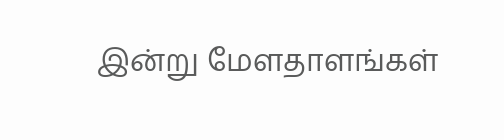இன்று மேளதாளங்கள்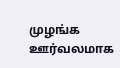முழங்க ஊர்வலமாக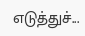எடுத்துச்...